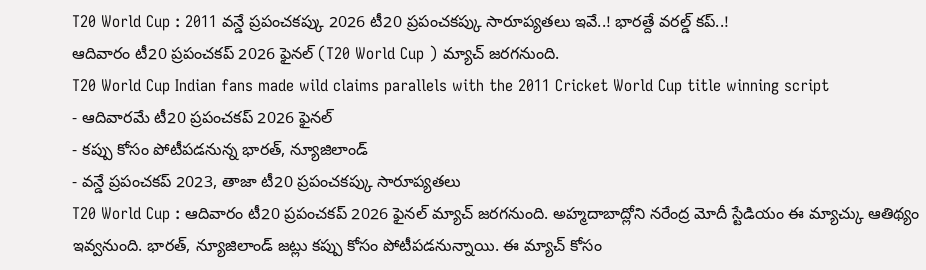T20 World Cup : 2011 వన్డే ప్రపంచకప్కు 2026 టీ20 ప్రపంచకప్కు సారూప్యతలు ఇవే..! భారత్దే వరల్డ్ కప్..!
ఆదివారం టీ20 ప్రపంచకప్ 2026 ఫైనల్ (T20 World Cup ) మ్యాచ్ జరగనుంది.
T20 World Cup Indian fans made wild claims parallels with the 2011 Cricket World Cup title winning script
- ఆదివారమే టీ20 ప్రపంచకప్ 2026 ఫైనల్
- కప్పు కోసం పోటీపడనున్న భారత్, న్యూజిలాండ్
- వన్డే ప్రపంచకప్ 2023, తాజా టీ20 ప్రపంచకప్కు సారూప్యతలు
T20 World Cup : ఆదివారం టీ20 ప్రపంచకప్ 2026 ఫైనల్ మ్యాచ్ జరగనుంది. అహ్మదాబాద్లోని నరేంద్ర మోదీ స్టేడియం ఈ మ్యాచ్కు ఆతిథ్యం ఇవ్వనుంది. భారత్, న్యూజిలాండ్ జట్లు కప్పు కోసం పోటీపడనున్నాయి. ఈ మ్యాచ్ కోసం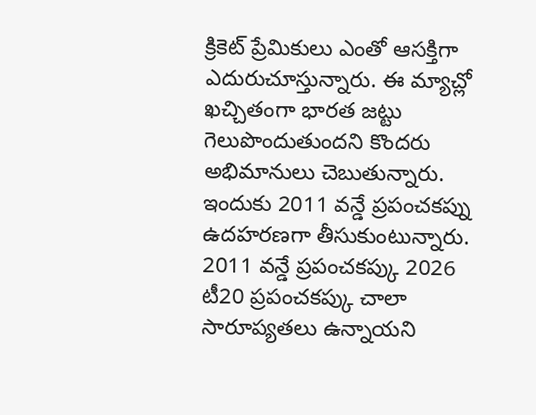క్రికెట్ ప్రేమికులు ఎంతో ఆసక్తిగా ఎదురుచూస్తున్నారు. ఈ మ్యాచ్లో ఖచ్చితంగా భారత జట్టు గెలుపొందుతుందని కొందరు అభిమానులు చెబుతున్నారు. ఇందుకు 2011 వన్డే ప్రపంచకప్ను ఉదహరణగా తీసుకుంటున్నారు.
2011 వన్డే ప్రపంచకప్కు 2026 టీ20 ప్రపంచకప్కు చాలా సారూప్యతలు ఉన్నాయని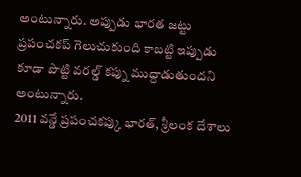అంటున్నారు. అప్పుడు భారత జట్టు ప్రపంచకప్ గెలుచుకుంది కాబట్టి ఇప్పుడు కూడా పొట్టి వరల్డ్ కప్ను ముద్దాడుతుందని అంటున్నారు.
2011 వన్డే ప్రపంచకప్కు భారత్, శ్రీలంక దేశాలు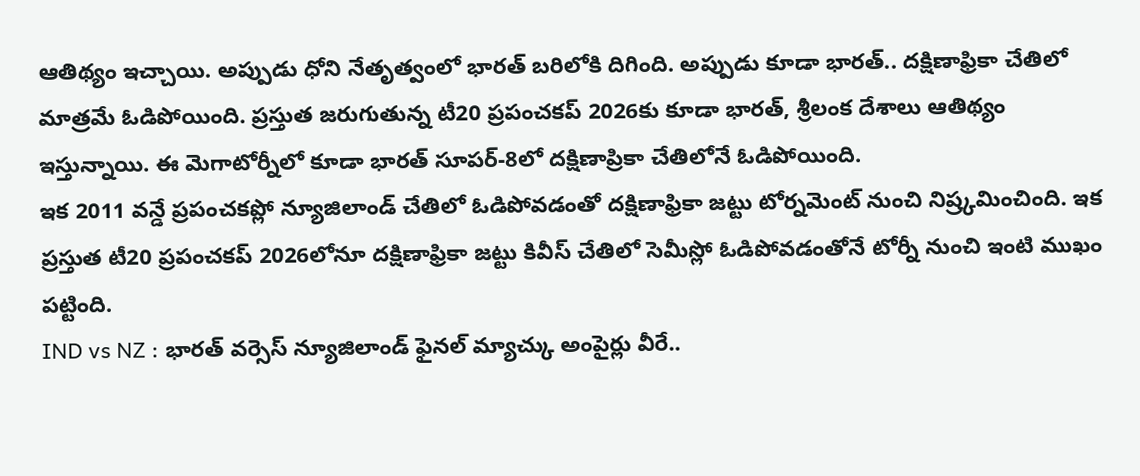ఆతిథ్యం ఇచ్చాయి. అప్పుడు ధోని నేతృత్వంలో భారత్ బరిలోకి దిగింది. అప్పుడు కూడా భారత్.. దక్షిణాఫ్రికా చేతిలో మాత్రమే ఓడిపోయింది. ప్రస్తుత జరుగుతున్న టీ20 ప్రపంచకప్ 2026కు కూడా భారత్, శ్రీలంక దేశాలు ఆతిథ్యం ఇస్తున్నాయి. ఈ మెగాటోర్నీలో కూడా భారత్ సూపర్-8లో దక్షిణాప్రికా చేతిలోనే ఓడిపోయింది.
ఇక 2011 వన్డే ప్రపంచకప్లో న్యూజిలాండ్ చేతిలో ఓడిపోవడంతో దక్షిణాఫ్రికా జట్టు టోర్నమెంట్ నుంచి నిష్ర్కమించింది. ఇక ప్రస్తుత టీ20 ప్రపంచకప్ 2026లోనూ దక్షిణాఫ్రికా జట్టు కివీస్ చేతిలో సెమీస్లో ఓడిపోవడంతోనే టోర్నీ నుంచి ఇంటి ముఖం పట్టింది.
IND vs NZ : భారత్ వర్సెస్ న్యూజిలాండ్ ఫైనల్ మ్యాచ్కు అంపైర్లు వీరే..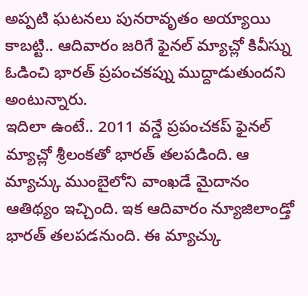అప్పటి ఘటనలు పునరావృతం అయ్యాయి కాబట్టి.. ఆదివారం జరిగే ఫైనల్ మ్యాచ్లో కివీస్ను ఓడించి భారత్ ప్రపంచకప్ను ముద్దాడుతుందని అంటున్నారు.
ఇదిలా ఉంటే.. 2011 వన్డే ప్రపంచకప్ ఫైనల్ మ్యాచ్లో శ్రీలంకతో భారత్ తలపడింది. ఆ మ్యాచ్కు ముంబైలోని వాంఖడే మైదానం ఆతిథ్యం ఇచ్చింది. ఇక ఆదివారం న్యూజిలాండ్తో భారత్ తలపడనుంది. ఈ మ్యాచ్కు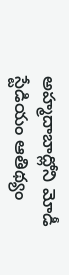అహ్మదాబాద్లోని మోడీ స్టేడియం ఆతిథ్యం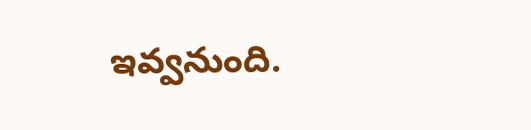ఇవ్వనుంది.